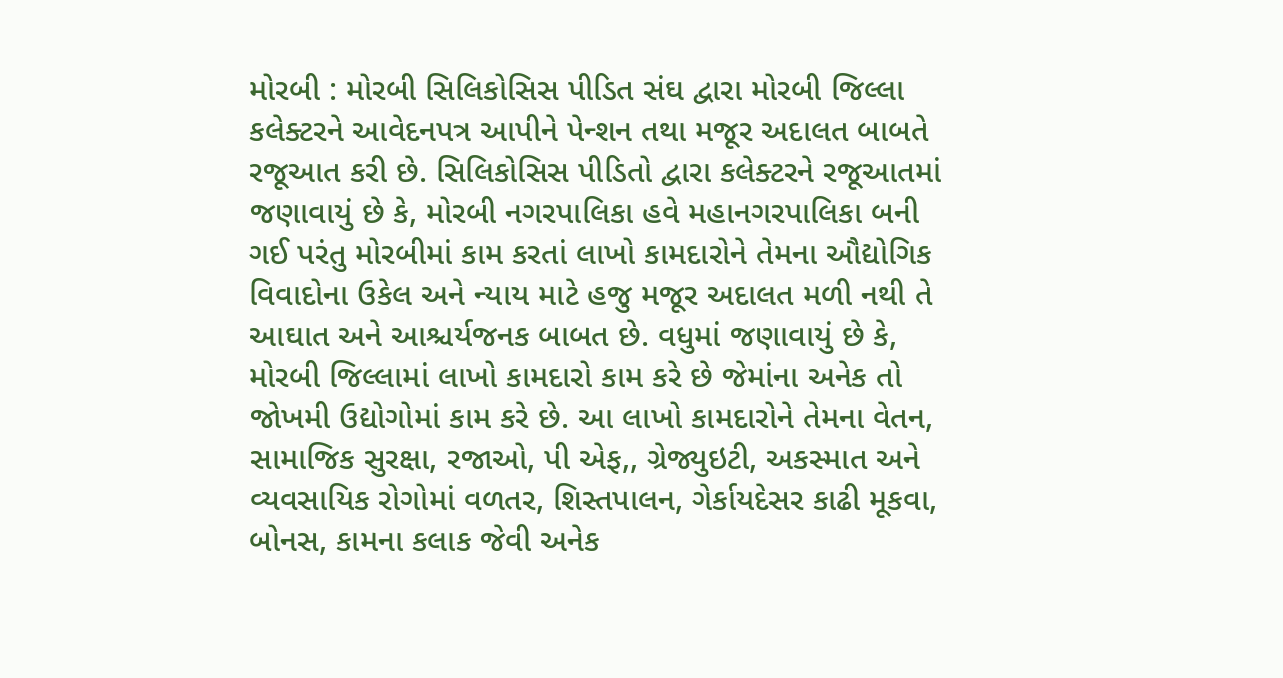મોરબી : મોરબી સિલિકોસિસ પીડિત સંઘ દ્વારા મોરબી જિલ્લા કલેક્ટરને આવેદનપત્ર આપીને પેન્શન તથા મજૂર અદાલત બાબતે રજૂઆત કરી છે. સિલિકોસિસ પીડિતો દ્વારા કલેક્ટરને રજૂઆતમાં જણાવાયું છે કે, મોરબી નગરપાલિકા હવે મહાનગરપાલિકા બની ગઈ પરંતુ મોરબીમાં કામ કરતાં લાખો કામદારોને તેમના ઔદ્યોગિક વિવાદોના ઉકેલ અને ન્યાય માટે હજુ મજૂર અદાલત મળી નથી તે આઘાત અને આશ્ચર્યજનક બાબત છે. વધુમાં જણાવાયું છે કે, મોરબી જિલ્લામાં લાખો કામદારો કામ કરે છે જેમાંના અનેક તો જોખમી ઉદ્યોગોમાં કામ કરે છે. આ લાખો કામદારોને તેમના વેતન, સામાજિક સુરક્ષા, રજાઓ, પી એફ,, ગ્રેજ્યુઇટી, અકસ્માત અને વ્યવસાયિક રોગોમાં વળતર, શિસ્તપાલન, ગેર્કાયદેસર કાઢી મૂકવા, બોનસ, કામના કલાક જેવી અનેક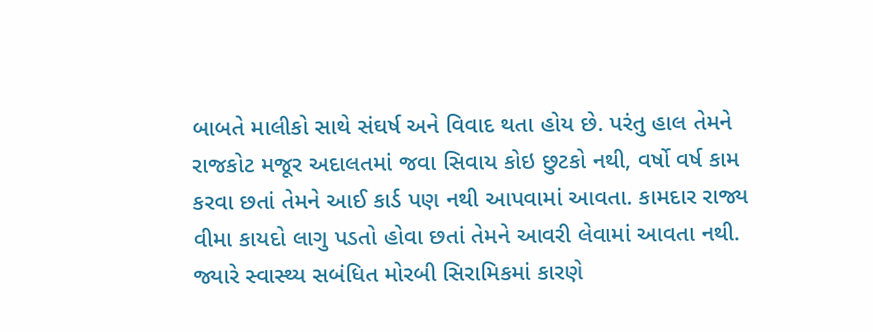બાબતે માલીકો સાથે સંઘર્ષ અને વિવાદ થતા હોય છે. પરંતુ હાલ તેમને રાજકોટ મજૂર અદાલતમાં જવા સિવાય કોઇ છુટકો નથી, વર્ષો વર્ષ કામ કરવા છતાં તેમને આઈ કાર્ડ પણ નથી આપવામાં આવતા. કામદાર રાજ્ય વીમા કાયદો લાગુ પડતો હોવા છતાં તેમને આવરી લેવામાં આવતા નથી. જ્યારે સ્વાસ્થ્ય સબંધિત મોરબી સિરામિકમાં કારણે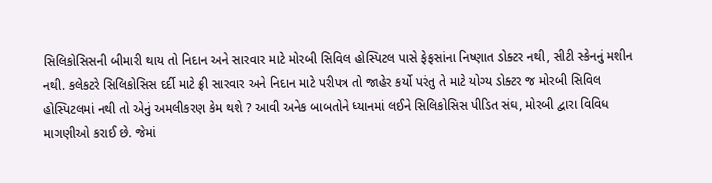સિલિકોસિસની બીમારી થાય તો નિદાન અને સારવાર માટે મોરબી સિવિલ હોસ્પિટલ પાસે ફેફસાંના નિષ્ણાત ડોક્ટર નથી, સીટી સ્કેનનું મશીન નથી. કલેકટરે સિલિકોસિસ દર્દી માટે ફ્રી સારવાર અને નિદાન માટે પરીપત્ર તો જાહેર કર્યો પરંતુ તે માટે યોગ્ય ડોક્ટર જ મોરબી સિવિલ હોસ્પિટલમાં નથી તો એનું અમલીકરણ કેમ થશે ? આવી અનેક બાબતોને ધ્યાનમાં લઈને સિલિકોસિસ પીડિત સંઘ, મોરબી દ્વારા વિવિધ માગણીઓ કરાઈ છે. જેમાં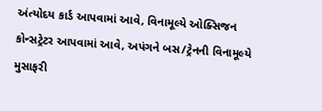અંત્યોદય કાર્ડ આપવામાં આવે, વિનામૂલ્યે ઓક્સિજન કોન્સટ્રેટર આપવામાં આવે, અપંગને બસ/ટ્રેનની વિનામૂલ્યે મુસાફરી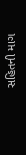સહિતની માગ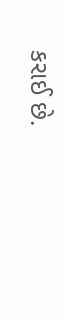કરાઈ છે.